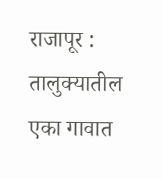राजापूर : तालुक्यातील एका गावात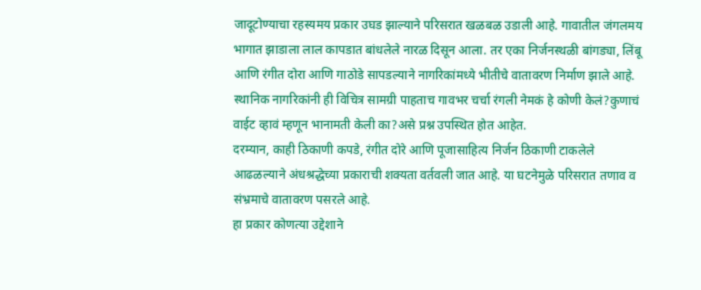जादूटोण्याचा रहस्यमय प्रकार उघड झाल्याने परिसरात खळबळ उडाली आहे. गावातील जंगलमय भागात झाडाला लाल कापडात बांधलेले नारळ दिसून आला. तर एका निर्जनस्थळी बांगड्या, लिंबू आणि रंगीत दोरा आणि गाठोडे सापडल्याने नागरिकांमध्ये भीतीचे वातावरण निर्माण झाले आहे.
स्थानिक नागरिकांनी ही विचित्र सामग्री पाहताच गावभर चर्चा रंगली नेमकं हे कोणी केलं?कुणाचं वाईट व्हावं म्हणून भानामती केली का?असे प्रश्न उपस्थित होत आहेत.
दरम्यान, काही ठिकाणी कपडे, रंगीत दोरे आणि पूजासाहित्य निर्जन ठिकाणी टाकलेले आढळल्याने अंधश्रद्धेच्या प्रकाराची शक्यता वर्तवली जात आहे. या घटनेमुळे परिसरात तणाव व संभ्रमाचे वातावरण पसरले आहे.
हा प्रकार कोणत्या उद्देशाने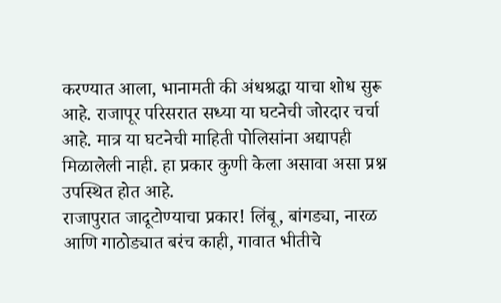करण्यात आला, भानामती की अंधश्रद्धा याचा शोध सुरू आहे. राजापूर परिसरात सध्या या घटनेची जोरदार चर्चा आहे. मात्र या घटनेची माहिती पोलिसांना अद्यापही मिळालेली नाही. हा प्रकार कुणी केला असावा असा प्रश्न उपस्थित होत आहे.
राजापुरात जादूटोण्याचा प्रकार! लिंबू, बांगड्या, नारळ आणि गाठोड्यात बरंच काही, गावात भीतीचे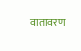वातावरण